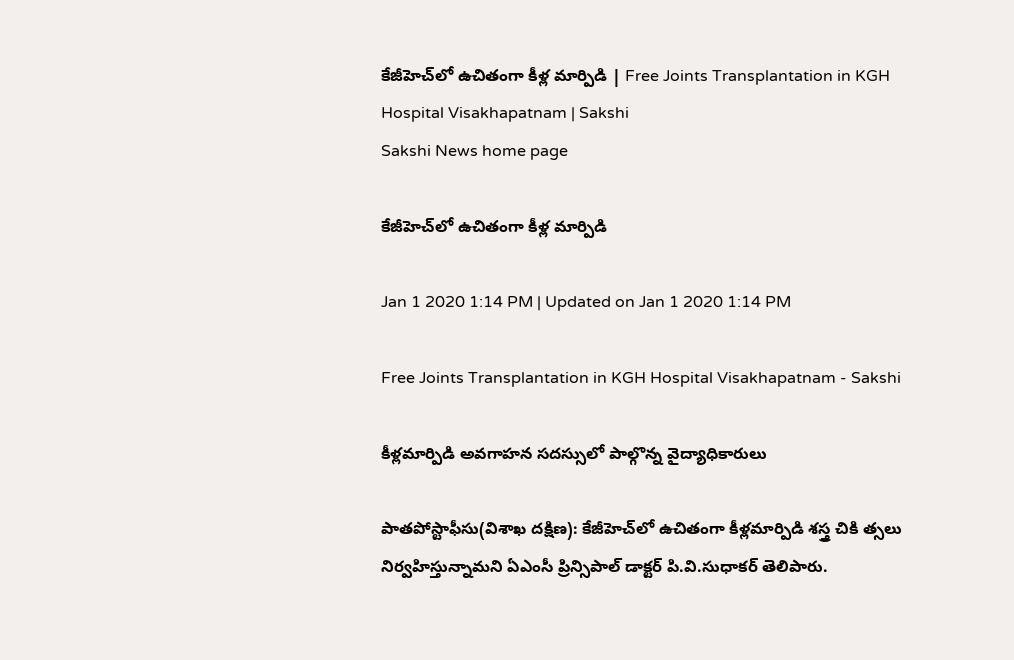కేజీహెచ్‌లో ఉచితంగా కీళ్ల మార్పిడి | Free Joints Transplantation in KGH Hospital Visakhapatnam | Sakshi
Sakshi News home page

కేజీహెచ్‌లో ఉచితంగా కీళ్ల మార్పిడి

Jan 1 2020 1:14 PM | Updated on Jan 1 2020 1:14 PM

Free Joints Transplantation in KGH Hospital Visakhapatnam - Sakshi

కీళ్లమార్పిడి అవగాహన సదస్సులో పాల్గొన్న వైద్యాధికారులు

పాతపోస్టాఫీసు(విశాఖ దక్షిణ): కేజీహెచ్‌లో ఉచితంగా కీళ్లమార్పిడి శస్త్ర చికి త్సలు నిర్వహిస్తున్నామని ఏఎంసీ ప్రిన్సిపాల్‌ డాక్టర్‌ పి.వి.సుధాకర్‌ తెలిపారు.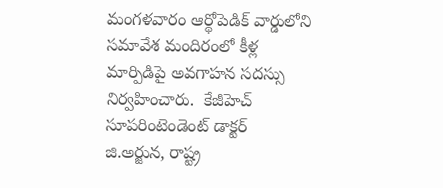మంగళవారం ఆర్థోపెడిక్‌ వార్డులోని సమావేశ మందిరంలో కీళ్ల మార్పిడిపై అవగాహన సదస్సు నిర్వహించారు.  కేజీహెచ్‌ సూపరింటెండెంట్‌ డాక్టర్‌ జి.అర్జున, రాష్ట్ర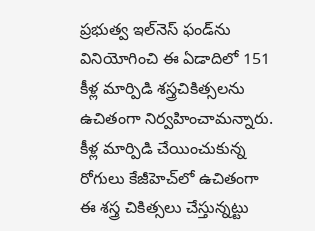ప్రభుత్వ ఇల్‌నెస్‌ ఫండ్‌ను వినియోగించి ఈ ఏడాదిలో 151 కీళ్ల మార్పిడి శస్త్రచికిత్సలను ఉచితంగా నిర్వహించామన్నారు. కీళ్ల మార్పిడి చేయించుకున్న రోగులు కేజీహెచ్‌లో ఉచితంగా ఈ శస్త్ర చికిత్సలు చేస్తున్నట్టు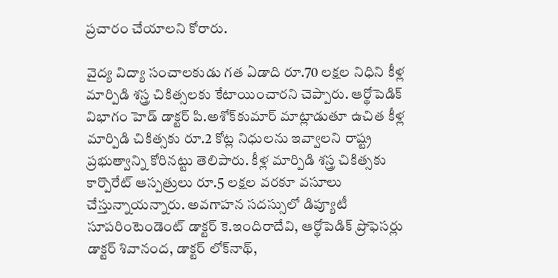ప్రచారం చేయాలని కోరారు.

వైద్య విద్యా సంచాలకుడు గత ఏడాది రూ.70 లక్షల నిధిని కీళ్ల మార్పిడి శస్త్ర చికిత్సలకు కేటాయించారని చెప్పారు. ఆర్థోపెడిక్‌ విభాగం హెడ్‌ డాక్టర్‌ పి.అశోక్‌కుమార్‌ మాట్లాడుతూ ఉచిత కీళ్ల మార్పిడి చికిత్సకు రూ.2 కోట్ల నిధులను ఇవ్వాలని రాష్ట్ర ప్రభుత్వాన్ని కోరినట్టు తెలిపారు. కీళ్ల మార్పిడి శస్త్ర చికిత్సకు కార్పొరేట్‌ ఆస్పత్రులు రూ.5 లక్షల వరకూ వసూలు చేస్తున్నాయన్నారు. అవగాహన సదస్సులో డిప్యూటీ సూపరింటెండెంట్‌ డాక్టర్‌ కె.ఇందిరాదేవి, ఆర్థోపెడిక్‌ ప్రొఫెసర్లు డాక్టర్‌ శివానంద, డాక్టర్‌ లోక్‌నాథ్,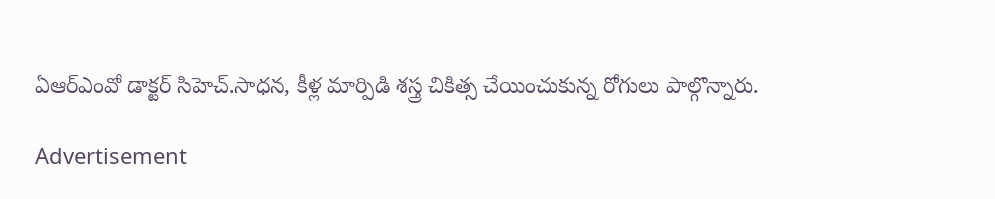ఏఆర్‌ఎంవో డాక్టర్‌ సిహెచ్‌.సాధన, కీళ్ల మార్పిడి శస్త్ర చికిత్స చేయించుకున్న రోగులు పాల్గొన్నారు.

Advertisement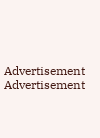Advertisement
Advertisement